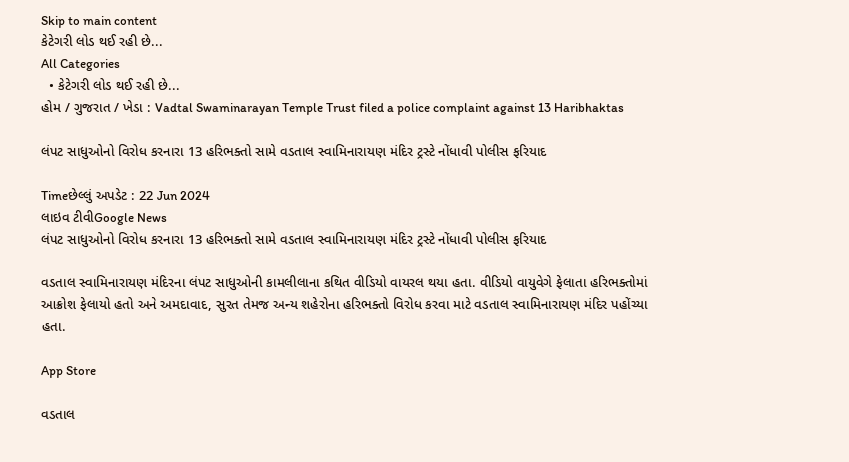Skip to main content
કેટેગરી લોડ થઈ રહી છે...
All Categories
  • કેટેગરી લોડ થઈ રહી છે...
હોમ / ગુજરાત / ખેડા : Vadtal Swaminarayan Temple Trust filed a police complaint against 13 Haribhaktas

લંપટ સાધુઓનો વિરોધ કરનારા 13 હરિભક્તો સામે વડતાલ સ્વામિનારાયણ મંદિર ટ્રસ્ટે નોંધાવી પોલીસ ફરિયાદ

Timeછેલ્લું અપડેટ : 22 Jun 2024
લાઇવ ટીવીGoogle News
લંપટ સાધુઓનો વિરોધ કરનારા 13 હરિભક્તો સામે વડતાલ સ્વામિનારાયણ મંદિર ટ્રસ્ટે નોંધાવી પોલીસ ફરિયાદ

વડતાલ સ્વામિનારાયણ મંદિરના લંપટ સાધુઓની કામલીલાના કથિત વીડિયો વાયરલ થયા હતા. વીડિયો વાયુવેગે ફેલાતા હરિભક્તોમાં આક્રોશ ફેલાયો હતો અને અમદાવાદ, સુરત તેમજ અન્ય શહેરોના હરિભક્તો વિરોધ કરવા માટે વડતાલ સ્વામિનારાયણ મંદિર પહોંચ્યા હતા.

App Store

વડતાલ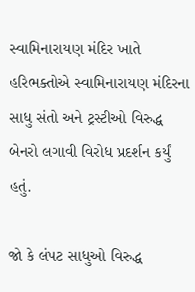સ્વામિનારાયણ મંદિર ખાતે હરિભક્તોએ સ્વામિનારાયણ મંદિરના સાધુ સંતો અને ટ્રસ્ટીઓ વિરુદ્ધ બેનરો લગાવી વિરોધ પ્રદર્શન કર્યું હતું.

જો કે લંપટ સાધુઓ વિરુદ્ધ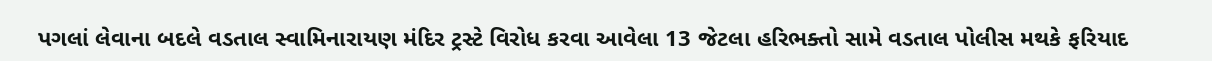પગલાં લેવાના બદલે વડતાલ સ્વામિનારાયણ મંદિર ટ્રસ્ટે વિરોધ કરવા આવેલા 13 જેટલા હરિભક્તો સામે વડતાલ પોલીસ મથકે ફરિયાદ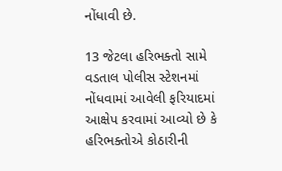નોંધાવી છે.

13 જેટલા હરિભક્તો સામે વડતાલ પોલીસ સ્ટેશનમાં નોંધવામાં આવેલી ફરિયાદમાં આક્ષેપ કરવામાં આવ્યો છે કે હરિભક્તોએ કોઠારીની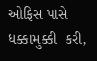ઓફિસ પાસે ધક્કામુક્કી  કરી,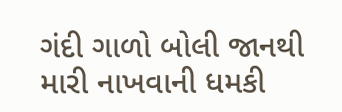ગંદી ગાળો બોલી જાનથી મારી નાખવાની ધમકી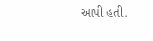આપી હતી.